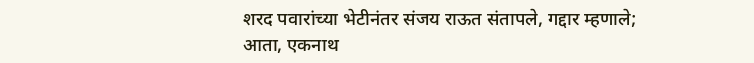शरद पवारांच्या भेटीनंतर संजय राऊत संतापले, गद्दार म्हणाले; आता, एकनाथ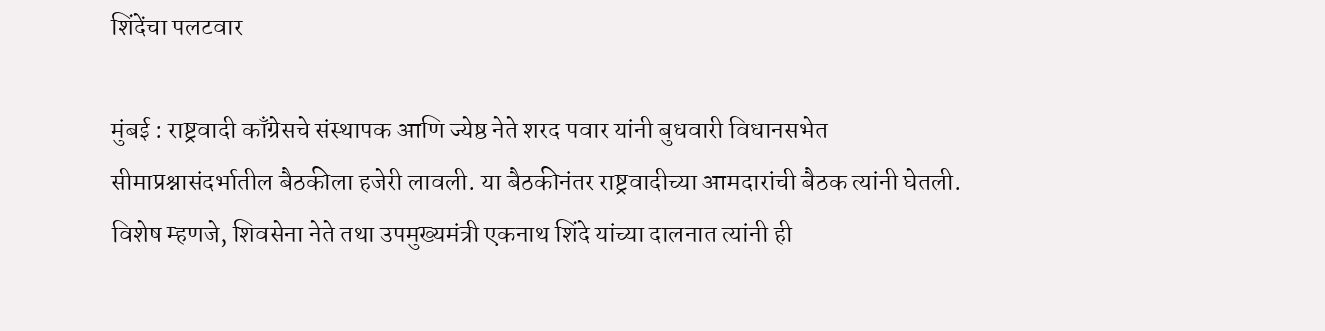शिंदेंचा पलटवार

मुंबई : राष्ट्रवादी काँग्रेसचे संस्थापक आणि ज्येष्ठ नेते शरद पवार यांनी बुधवारी विधानसभेत सीमाप्रश्नासंदर्भातील बैठकीला हजेरी लावली. या बैठकीनंतर राष्ट्रवादीच्या आमदारांची बैठक त्यांनी घेतली. विशेष म्हणजे, शिवसेना नेते तथा उपमुख्यमंत्री एकनाथ शिंदे यांच्या दालनात त्यांनी ही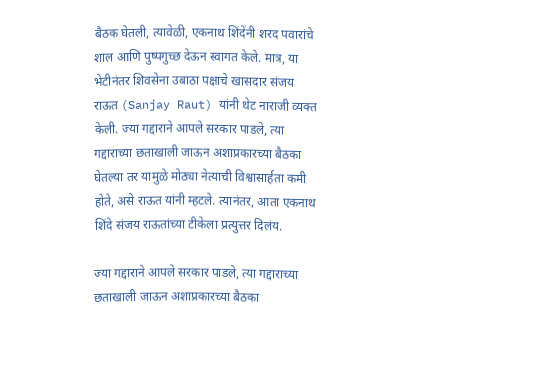बैठक घेतली, त्यावेळी, एकनाथ शिंदेंनी शरद पवारांचे शाल आणि पुष्पगुच्छ देऊन स्वागत केले. मात्र, या भेटीनंतर शिवसेना उबाठा पक्षाचे खासदार संजय राऊत (Sanjay Raut) यांनी थेट नाराजी व्यक्त केली. ज्या गद्दाराने आपले सरकार पाडले, त्या गद्दाराच्या छताखाली जाऊन अशाप्रकारच्या बैठका घेतल्या तर यामुळे मोठ्या नेत्याची विश्वासार्हता कमी होते, असे राऊत यांनी म्हटले. त्यानंतर, आता एकनाथ शिंदे संजय राऊतांच्या टीकेला प्रत्युत्तर दिलंय.

ज्या गद्दाराने आपले सरकार पाडले, त्या गद्दाराच्या छताखाली जाऊन अशाप्रकारच्या बैठका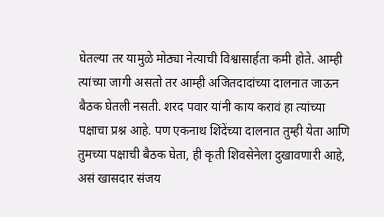घेतल्या तर यामुळे मोठ्या नेत्याची विश्वासार्हता कमी होते. आम्ही त्यांच्या जागी असतो तर आम्ही अजितदादांच्या दालनात जाऊन बैठक घेतली नसती. शरद पवार यांनी काय करावं हा त्यांच्या पक्षाचा प्रश्न आहे. पण एकनाथ शिंदेंच्या दालनात तुम्ही येता आणि तुमच्या पक्षाची बैठक घेता, ही कृती शिवसेनेला दुखावणारी आहे, असं खासदार संजय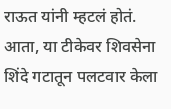राऊत यांनी म्हटलं होतं. आता, या टीकेवर शिवसेना शिंदे गटातून पलटवार केला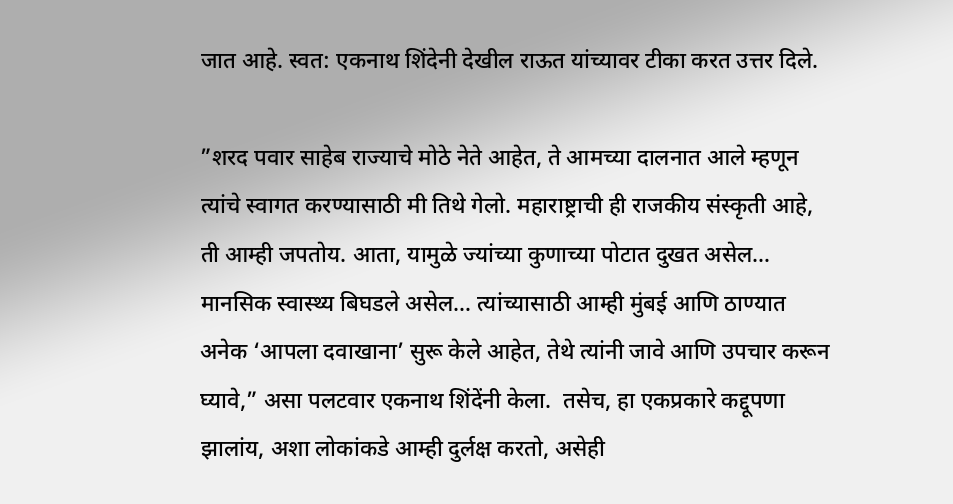जात आहे. स्वत: एकनाथ शिंदेनी देखील राऊत यांच्यावर टीका करत उत्तर दिले.

”शरद पवार साहेब राज्याचे मोठे नेते आहेत, ते आमच्या दालनात आले म्हणून त्यांचे स्वागत करण्यासाठी मी तिथे गेलो. महाराष्ट्राची ही राजकीय संस्कृती आहे, ती आम्ही जपतोय. आता, यामुळे ज्यांच्या कुणाच्या पोटात दुखत असेल… मानसिक स्वास्थ्य बिघडले असेल… त्यांच्यासाठी आम्ही मुंबई आणि ठाण्यात अनेक ‘आपला दवाखाना’ सुरू केले आहेत, तेथे त्यांनी जावे आणि उपचार करून घ्यावे,” असा पलटवार एकनाथ शिंदेंनी केला.  तसेच, हा एकप्रकारे कद्दूपणा झालांय, अशा लोकांकडे आम्ही दुर्लक्ष करतो, असेही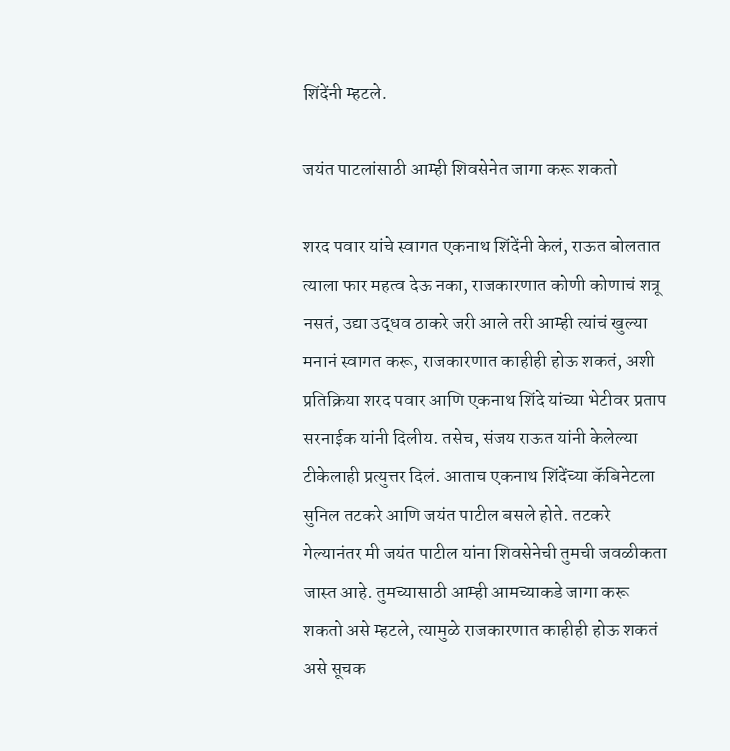शिंदेंनी म्हटले.

जयंत पाटलांसाठी आम्ही शिवसेनेत जागा करू शकतो

शरद पवार यांचे स्वागत एकनाथ शिंदेंनी केलं, राऊत बोलतात त्याला फार महत्व देऊ नका, राजकारणात कोणी कोणाचं शत्रू नसतं, उद्या उद्धव ठाकरे जरी आले तरी आम्ही त्यांचं खुल्या मनानं स्वागत करू, राजकारणात काहीही होऊ शकतं, अशी प्रतिक्रिया शरद पवार आणि एकनाथ शिंदे यांच्या भेटीवर प्रताप सरनाईक यांनी दिलीय. तसेच, संजय राऊत यांनी केलेल्या टीकेलाही प्रत्युत्तर दिलं. आताच एकनाथ शिंदेंच्या कॅबिनेटला सुनिल तटकरे आणि जयंत पाटील बसले होते. तटकरे गेल्यानंतर मी जयंत पाटील यांना शिवसेनेची तुमची जवळीकता जास्त आहे. तुमच्यासाठी आम्ही आमच्याकडे जागा करू शकतो असे म्हटले, त्यामुळे राजकारणात काहीही होऊ शकतं असे सूचक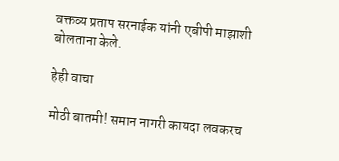वक्तव्य प्रताप सरनाईक यांनी एबीपी माझाशी बोलताना केले.

हेही वाचा

मोठी बातमी! समान नागरी कायदा लवकरच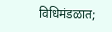विधिमंडळात;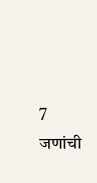7 जणांची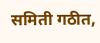समिती गठीत,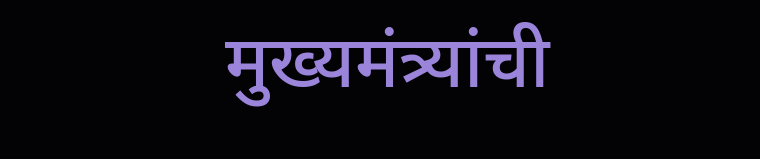मुख्यमंत्र्यांची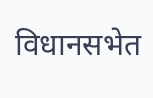विधानसभेत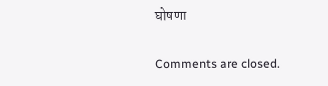घोषणा

Comments are closed.